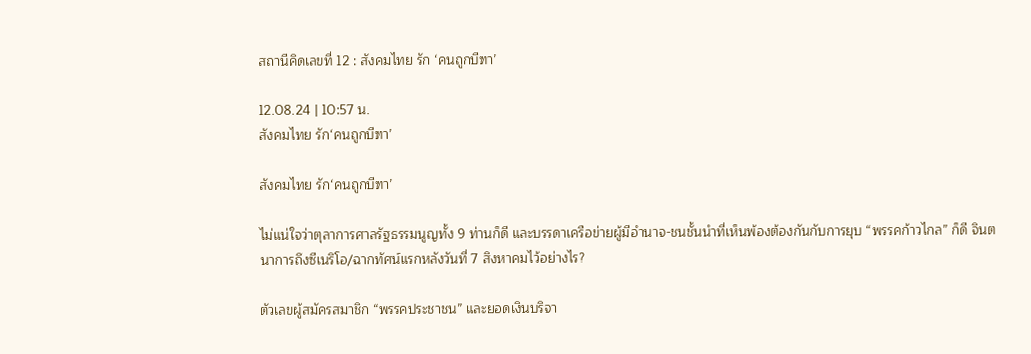สถานีคิดเลขที่ 12 : สังคมไทย รัก ‘คนถูกบีฑา’

12.08.24 | 10:57 น.
สังคมไทย รัก‘คนถูกบีฑา’

สังคมไทย รัก‘คนถูกบีฑา’

ไม่แน่ใจว่าตุลาการศาลรัฐธรรมนูญทั้ง 9 ท่านก็ดี และบรรดาเครือข่ายผู้มีอำนาจ-ชนชั้นนำที่เห็นพ้องต้องกันกับการยุบ “พรรคก้าวไกล” ก็ดี จินตนาการถึงซีเนริโอ/ฉากทัศน์แรกหลังวันที่ 7 สิงหาคมไว้อย่างไร?

ตัวเลขผู้สมัครสมาชิก “พรรคประชาชน” และยอดเงินบริจา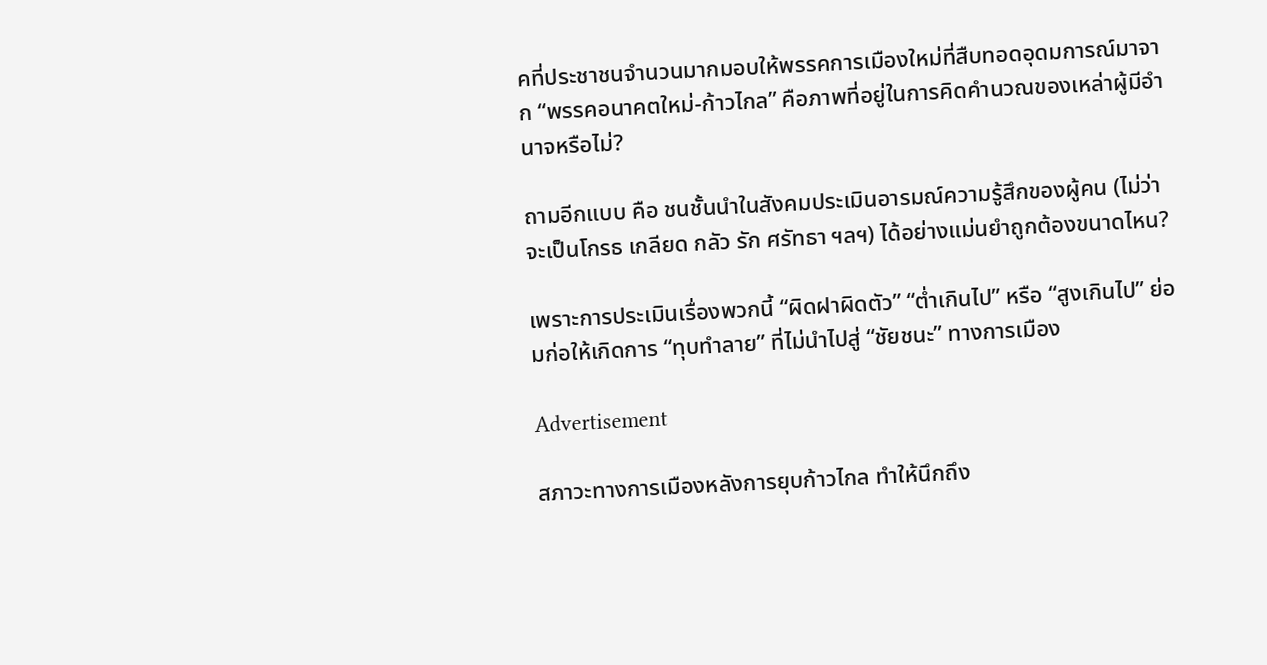คที่ประชาชนจำนวนมากมอบให้พรรคการเมืองใหม่ที่สืบทอดอุดมการณ์มาจาก “พรรคอนาคตใหม่-ก้าวไกล” คือภาพที่อยู่ในการคิดคำนวณของเหล่าผู้มีอำนาจหรือไม่?

ถามอีกแบบ คือ ชนชั้นนำในสังคมประเมินอารมณ์ความรู้สึกของผู้คน (ไม่ว่าจะเป็นโกรธ เกลียด กลัว รัก ศรัทธา ฯลฯ) ได้อย่างแม่นยำถูกต้องขนาดไหน?

เพราะการประเมินเรื่องพวกนี้ “ผิดฝาผิดตัว” “ต่ำเกินไป” หรือ “สูงเกินไป” ย่อมก่อให้เกิดการ “ทุบทำลาย” ที่ไม่นำไปสู่ “ชัยชนะ” ทางการเมือง

Advertisement

สภาวะทางการเมืองหลังการยุบก้าวไกล ทำให้นึกถึง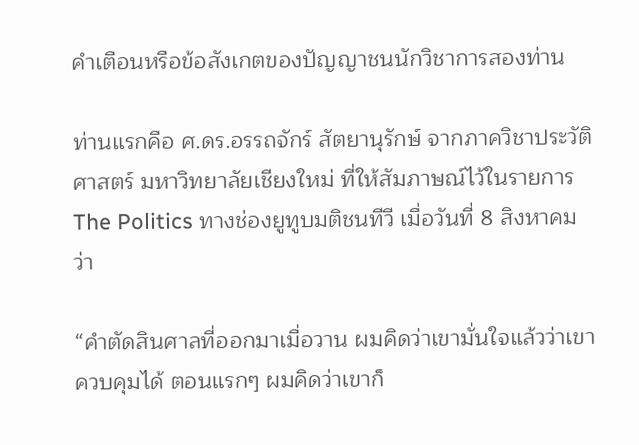คำเตือนหรือข้อสังเกตของปัญญาชนนักวิชาการสองท่าน

ท่านแรกคือ ศ.ดร.อรรถจักร์ สัตยานุรักษ์ จากภาควิชาประวัติศาสตร์ มหาวิทยาลัยเชียงใหม่ ที่ให้สัมภาษณ์ไว้ในรายการ The Politics ทางช่องยูทูบมติชนทีวี เมื่อวันที่ 8 สิงหาคม ว่า

“คำตัดสินศาลที่ออกมาเมื่อวาน ผมคิดว่าเขามั่นใจแล้วว่าเขาควบคุมได้ ตอนแรกๆ ผมคิดว่าเขาก็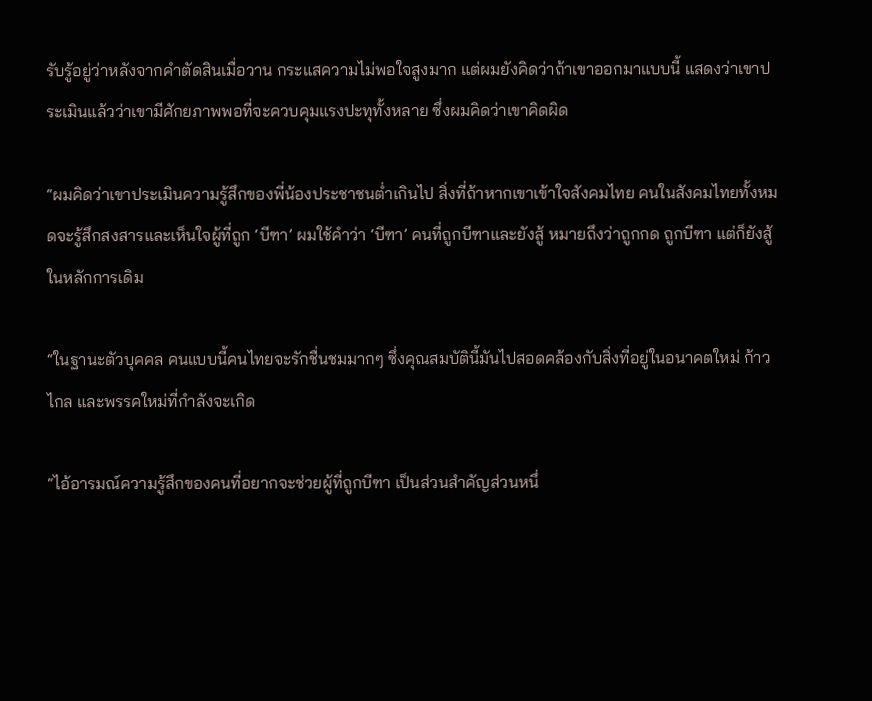รับรู้อยู่ว่าหลังจากคำตัดสินเมื่อวาน กระแสความไม่พอใจสูงมาก แต่ผมยังคิดว่าถ้าเขาออกมาแบบนี้ แสดงว่าเขาประเมินแล้วว่าเขามีศักยภาพพอที่จะควบคุมแรงปะทุทั้งหลาย ซึ่งผมคิดว่าเขาคิดผิด

“ผมคิดว่าเขาประเมินความรู้สึกของพี่น้องประชาชนต่ำเกินไป สิ่งที่ถ้าหากเขาเข้าใจสังคมไทย คนในสังคมไทยทั้งหมดจะรู้สึกสงสารและเห็นใจผู้ที่ถูก ‘บีฑา’ ผมใช้คำว่า ‘บีฑา’ คนที่ถูกบีฑาและยังสู้ หมายถึงว่าถูกกด ถูกบีฑา แต่ก็ยังสู้ในหลักการเดิม

“ในฐานะตัวบุคคล คนแบบนี้คนไทยจะรักชื่นชมมากๆ ซึ่งคุณสมบัตินี้มันไปสอดคล้องกับสิ่งที่อยู่ในอนาคตใหม่ ก้าวไกล และพรรคใหม่ที่กำลังจะเกิด

“ไอ้อารมณ์ความรู้สึกของคนที่อยากจะช่วยผู้ที่ถูกบีฑา เป็นส่วนสำคัญส่วนหนึ่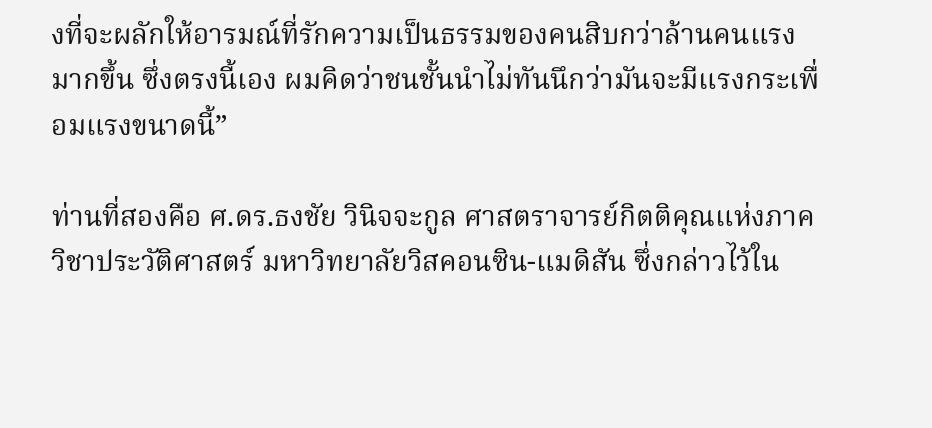งที่จะผลักให้อารมณ์ที่รักความเป็นธรรมของคนสิบกว่าล้านคนแรงมากขึ้น ซึ่งตรงนี้เอง ผมคิดว่าชนชั้นนำไม่ทันนึกว่ามันจะมีแรงกระเพื่อมแรงขนาดนี้”

ท่านที่สองคือ ศ.ดร.ธงชัย วินิจจะกูล ศาสตราจารย์กิตติคุณแห่งภาควิชาประวัติศาสตร์ มหาวิทยาลัยวิสคอนซิน-แมดิสัน ซึ่งกล่าวไว้ใน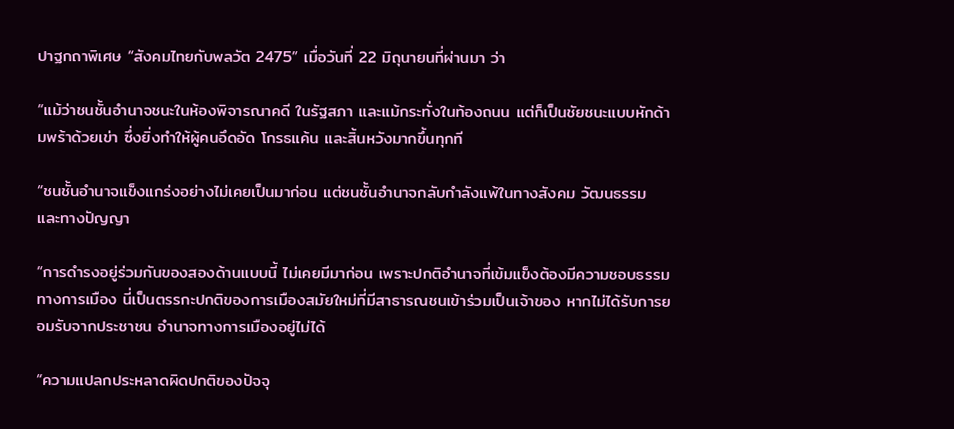ปาฐกถาพิเศษ “สังคมไทยกับพลวัต 2475” เมื่อวันที่ 22 มิถุนายนที่ผ่านมา ว่า

“แม้ว่าชนชั้นอำนาจชนะในห้องพิจารณาคดี ในรัฐสภา และแม้กระทั่งในท้องถนน แต่ก็เป็นชัยชนะแบบหักด้ามพร้าด้วยเข่า ซึ่งยิ่งทำให้ผู้คนอึดอัด โกรธแค้น และสิ้นหวังมากขึ้นทุกที

“ชนชั้นอำนาจแข็งแกร่งอย่างไม่เคยเป็นมาก่อน แต่ชนชั้นอำนาจกลับกำลังแพ้ในทางสังคม วัฒนธรรม และทางปัญญา

“การดำรงอยู่ร่วมกันของสองด้านแบบนี้ ไม่เคยมีมาก่อน เพราะปกติอำนาจที่เข้มแข็งต้องมีความชอบธรรมทางการเมือง นี่เป็นตรรกะปกติของการเมืองสมัยใหม่ที่มีสาธารณชนเข้าร่วมเป็นเจ้าของ หากไม่ได้รับการยอมรับจากประชาชน อำนาจทางการเมืองอยู่ไม่ได้

“ความแปลกประหลาดผิดปกติของปัจจุ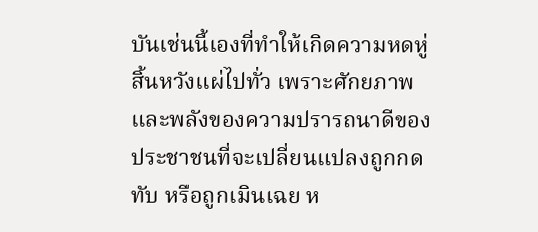บันเช่นนี้เองที่ทำให้เกิดความหดหู่สิ้นหวังแผ่ไปทั่ว เพราะศักยภาพและพลังของความปรารถนาดีของประชาชนที่จะเปลี่ยนแปลงถูกกดทับ หรือถูกเมินเฉย ห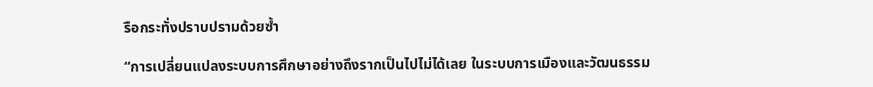รือกระทั่งปราบปรามด้วยซ้ำ

“การเปลี่ยนแปลงระบบการศึกษาอย่างถึงรากเป็นไปไม่ได้เลย ในระบบการเมืองและวัฒนธรรม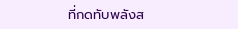ที่กดทับพลังส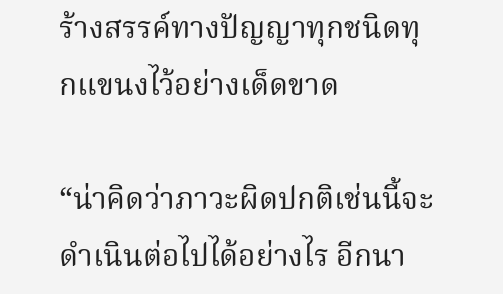ร้างสรรค์ทางปัญญาทุกชนิดทุกแขนงไว้อย่างเด็ดขาด

“น่าคิดว่าภาวะผิดปกติเช่นนี้จะดำเนินต่อไปได้อย่างไร อีกนา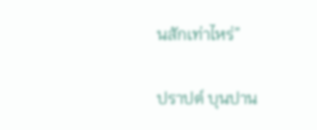นสักเท่าไหร่”

ปราปต์ บุนปาน